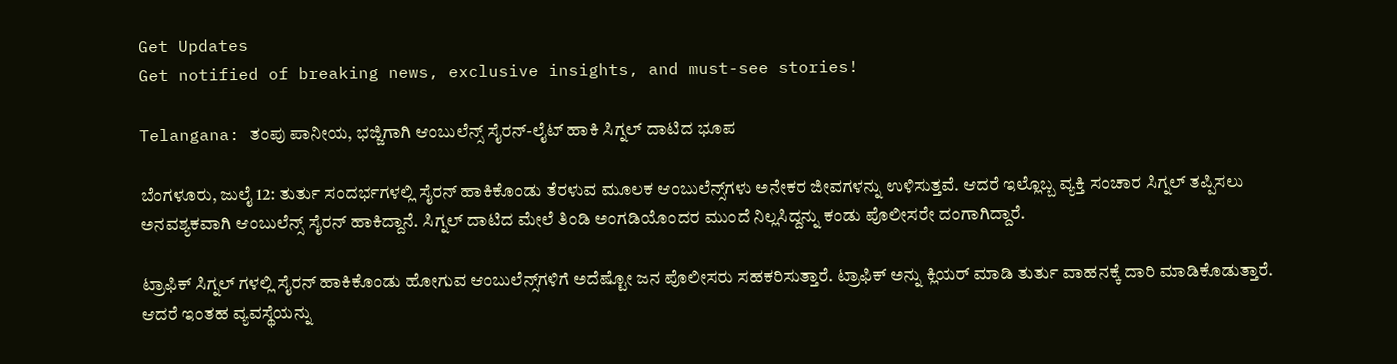Get Updates
Get notified of breaking news, exclusive insights, and must-see stories!

Telangana: ತಂಪು ಪಾನೀಯ, ಭಜ್ಜಿಗಾಗಿ ಆಂಬುಲೆನ್ಸ್ ಸೈರನ್-ಲೈಟ್ ಹಾಕಿ ಸಿಗ್ನಲ್ ದಾಟಿದ ಭೂಪ

ಬೆಂಗಳೂರು, ಜುಲೈ 12: ತುರ್ತು ಸಂದರ್ಭಗಳಲ್ಲಿ ಸೈರನ್ ಹಾಕಿಕೊಂಡು ತೆರಳುವ ಮೂಲಕ ಆಂಬುಲೆನ್ಸ್‌ಗಳು ಅನೇಕರ ಜೀವಗಳನ್ನು ಉಳಿಸುತ್ತವೆ. ಆದರೆ ಇಲ್ಲೊಬ್ಬ ವ್ಯಕ್ತಿ ಸಂಚಾರ ಸಿಗ್ನಲ್ ತಪ್ಪಿಸಲು ಅನವಶ್ಯಕವಾಗಿ ಆಂಬುಲೆನ್ಸ್ ಸೈರನ್ ಹಾಕಿದ್ದಾನೆ. ಸಿಗ್ನಲ್ ದಾಟಿದ ಮೇಲೆ ತಿಂಡಿ ಅಂಗಡಿಯೊಂದರ ಮುಂದೆ ನಿಲ್ಲಸಿದ್ದನ್ನು ಕಂಡು ಪೊಲೀಸರೇ ದಂಗಾಗಿದ್ದಾರೆ.

ಟ್ರಾಫಿಕ್ ಸಿಗ್ನಲ್ ಗಳಲ್ಲಿ ಸೈರನ್ ಹಾಕಿಕೊಂಡು ಹೋಗುವ ಆಂಬುಲೆನ್ಸ್‌ಗಳಿಗೆ ಅದೆಷ್ಟೋ ಜನ ಪೊಲೀಸರು ಸಹಕರಿಸುತ್ತಾರೆ. ಟ್ರಾಫಿಕ್ ಅನ್ನು ಕ್ಲಿಯರ್ ಮಾಡಿ ತುರ್ತು ವಾಹನಕ್ಕೆ ದಾರಿ ಮಾಡಿಕೊಡುತ್ತಾರೆ. ಆದರೆ ಇಂತಹ ವ್ಯವಸ್ಥೆಯನ್ನು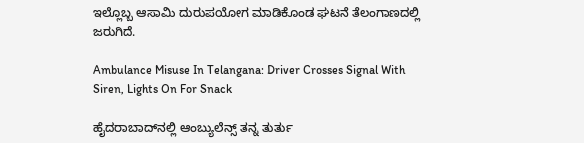ಇಲ್ಲೊಬ್ಬ ಆಸಾಮಿ ದುರುಪಯೋಗ ಮಾಡಿಕೊಂಡ ಘಟನೆ ತೆಲಂಗಾಣದಲ್ಲಿ ಜರುಗಿದೆ.

Ambulance Misuse In Telangana: Driver Crosses Signal With Siren, Lights On For Snack

ಹೈದರಾಬಾದ್‌ನಲ್ಲಿ ಆಂಬ್ಯುಲೆನ್ಸ್ ತನ್ನ ತುರ್ತು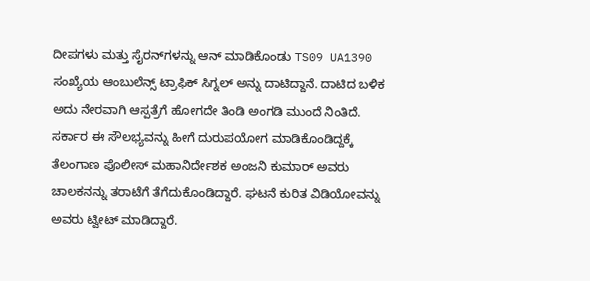ದೀಪಗಳು ಮತ್ತು ಸೈರನ್‌ಗಳನ್ನು ಆನ್ ಮಾಡಿಕೊಂಡು TS09 UA1390 ಸಂಖ್ಯೆಯ ಆಂಬುಲೆನ್ಸ್ ಟ್ರಾಫಿಕ್ ಸಿಗ್ನಲ್ ಅನ್ನು ದಾಟಿದ್ದಾನೆ. ದಾಟಿದ ಬಳಿಕ ಅದು ನೇರವಾಗಿ ಆಸ್ಪತ್ರೆಗೆ ಹೋಗದೇ ತಿಂಡಿ ಅಂಗಡಿ ಮುಂದೆ ನಿಂತಿದೆ. ಸರ್ಕಾರ ಈ ಸೌಲಭ್ಯವನ್ನು ಹೀಗೆ ದುರುಪಯೋಗ ಮಾಡಿಕೊಂಡಿದ್ದಕ್ಕೆ ತೆಲಂಗಾಣ ಪೊಲೀಸ್ ಮಹಾನಿರ್ದೇಶಕ ಅಂಜನಿ ಕುಮಾರ್ ಅವರು ಚಾಲಕನನ್ನು ತರಾಟೆಗೆ ತೆಗೆದುಕೊಂಡಿದ್ದಾರೆ. ಘಟನೆ ಕುರಿತ ವಿಡಿಯೋವನ್ನು ಅವರು ಟ್ವೀಟ್ ಮಾಡಿದ್ದಾರೆ.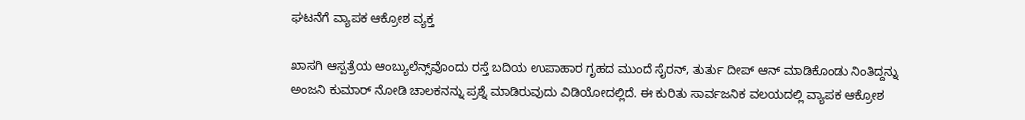ಘಟನೆಗೆ ವ್ಯಾಪಕ ಆಕ್ರೋಶ ವ್ಯಕ್ತ

ಖಾಸಗಿ ಆಸ್ಪತ್ರೆಯ ಆಂಬ್ಯುಲೆನ್ಸ್‌ವೊಂದು ರಸ್ತೆ ಬದಿಯ ಉಪಾಹಾರ ಗೃಹದ ಮುಂದೆ ಸೈರನ್, ತುರ್ತು ದೀಪ್ ಆನ್ ಮಾಡಿಕೊಂಡು ನಿಂತಿದ್ದನ್ನು ಅಂಜನಿ ಕುಮಾರ್ ನೋಡಿ ಚಾಲಕನನ್ನು ಪ್ರಶ್ನೆ ಮಾಡಿರುವುದು ವಿಡಿಯೋದಲ್ಲಿದೆ. ಈ ಕುರಿತು ಸಾರ್ವಜನಿಕ ವಲಯದಲ್ಲಿ ವ್ಯಾಪಕ ಆಕ್ರೋಶ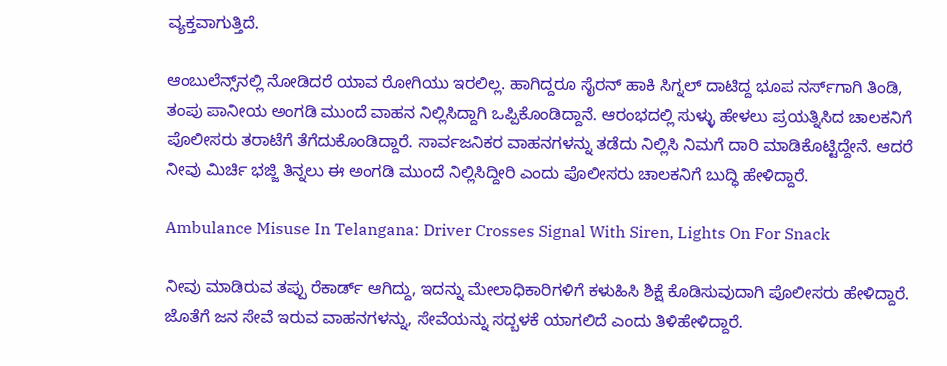ವ್ಯಕ್ತವಾಗುತ್ತಿದೆ.

ಆಂಬುಲೆನ್ಸ್‌ನಲ್ಲಿ ನೋಡಿದರೆ ಯಾವ ರೋಗಿಯು ಇರಲಿಲ್ಲ. ಹಾಗಿದ್ದರೂ ಸೈರನ್ ಹಾಕಿ ಸಿಗ್ನಲ್ ದಾಟಿದ್ದ ಭೂಪ ನರ್ಸ್‌ಗಾಗಿ ತಿಂಡಿ, ತಂಪು ಪಾನೀಯ ಅಂಗಡಿ ಮುಂದೆ ವಾಹನ ನಿಲ್ಲಿಸಿದ್ದಾಗಿ ಒಪ್ಪಿಕೊಂಡಿದ್ದಾನೆ. ಆರಂಭದಲ್ಲಿ ಸುಳ್ಳು ಹೇಳಲು ಪ್ರಯತ್ನಿಸಿದ ಚಾಲಕನಿಗೆ ಪೊಲೀಸರು ತರಾಟೆಗೆ ತೆಗೆದುಕೊಂಡಿದ್ದಾರೆ. ಸಾರ್ವಜನಿಕರ ವಾಹನಗಳನ್ನು ತಡೆದು ನಿಲ್ಲಿಸಿ ನಿಮಗೆ ದಾರಿ ಮಾಡಿಕೊಟ್ಟಿದ್ದೇನೆ. ಆದರೆ ನೀವು ಮಿರ್ಚಿ ಭಜ್ಜಿ ತಿನ್ನಲು ಈ ಅಂಗಡಿ ಮುಂದೆ ನಿಲ್ಲಿಸಿದ್ದೀರಿ ಎಂದು ಪೊಲೀಸರು ಚಾಲಕನಿಗೆ ಬುದ್ಧಿ ಹೇಳಿದ್ದಾರೆ.

Ambulance Misuse In Telangana: Driver Crosses Signal With Siren, Lights On For Snack

ನೀವು ಮಾಡಿರುವ ತಪ್ಪು ರೆಕಾರ್ಡ್ ಆಗಿದ್ದು, ಇದನ್ನು ಮೇಲಾಧಿಕಾರಿಗಳಿಗೆ ಕಳುಹಿಸಿ ಶಿಕ್ಷೆ ಕೊಡಿಸುವುದಾಗಿ ಪೊಲೀಸರು ಹೇಳಿದ್ದಾರೆ. ಜೊತೆಗೆ ಜನ ಸೇವೆ ಇರುವ ವಾಹನಗಳನ್ನು, ಸೇವೆಯನ್ನು ಸದ್ಬಳಕೆ ಯಾಗಲಿದೆ ಎಂದು ತಿಳಿಹೇಳಿದ್ದಾರೆ.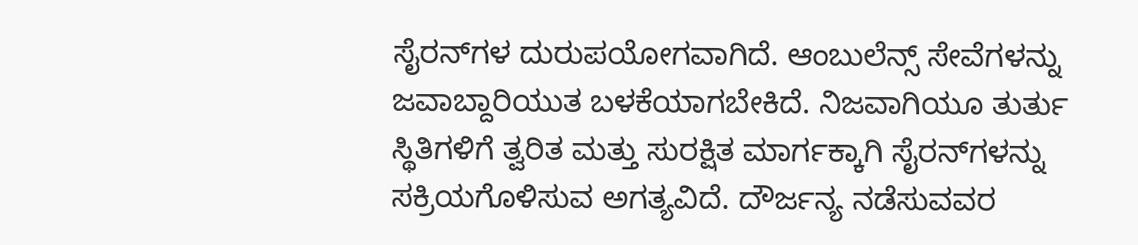ಸೈರನ್‌ಗಳ ದುರುಪಯೋಗವಾಗಿದೆ. ಆಂಬುಲೆನ್ಸ್ ಸೇವೆಗಳನ್ನು ಜವಾಬ್ದಾರಿಯುತ ಬಳಕೆಯಾಗಬೇಕಿದೆ. ನಿಜವಾಗಿಯೂ ತುರ್ತು ಸ್ಥಿತಿಗಳಿಗೆ ತ್ವರಿತ ಮತ್ತು ಸುರಕ್ಷಿತ ಮಾರ್ಗಕ್ಕಾಗಿ ಸೈರನ್‌ಗಳನ್ನು ಸಕ್ರಿಯಗೊಳಿಸುವ ಅಗತ್ಯವಿದೆ. ದೌರ್ಜನ್ಯ ನಡೆಸುವವರ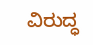ವಿರುದ್ಧ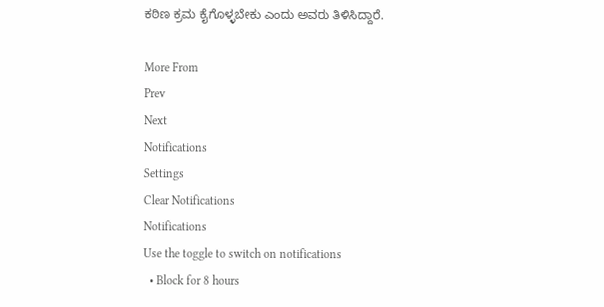ಕಠಿಣ ಕ್ರಮ ಕೈಗೊಳ್ಳಬೇಕು ಎಂದು ಅವರು ತಿಳಿಸಿದ್ದಾರೆ.

More From
Prev
Next
Notifications
Settings
Clear Notifications
Notifications
Use the toggle to switch on notifications
  • Block for 8 hours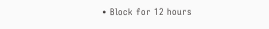• Block for 12 hours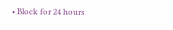• Block for 24 hours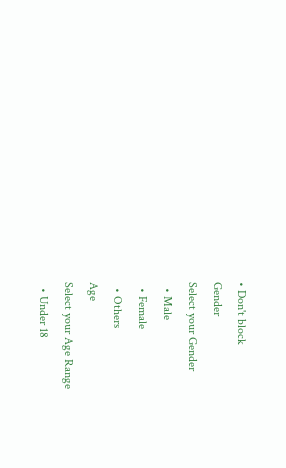• Don't block
Gender
Select your Gender
  • Male
  • Female
  • Others
Age
Select your Age Range
  • Under 18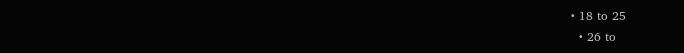• 18 to 25
  • 26 to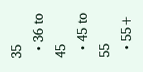35
  • 36 to 45
  • 45 to 55
  • 55+